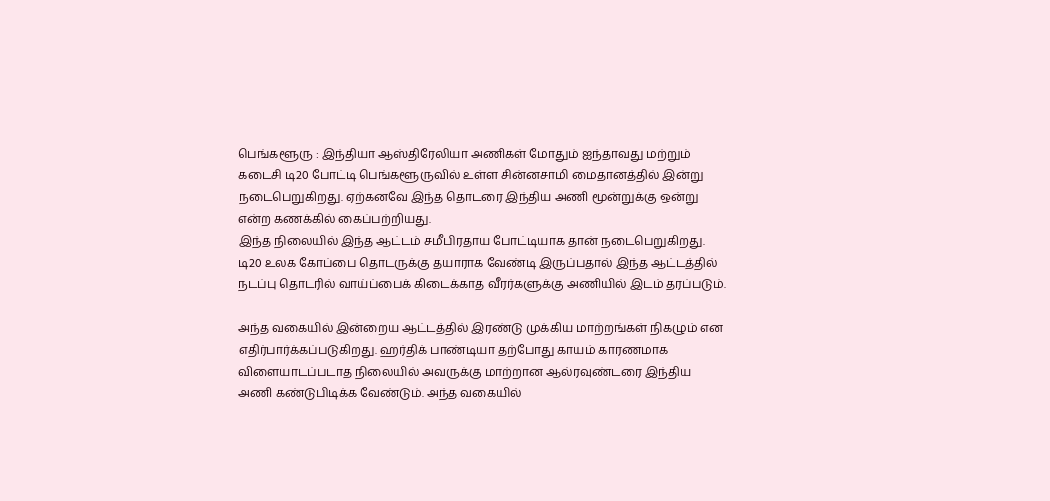பெங்களூரு : இந்தியா ஆஸ்திரேலியா அணிகள் மோதும் ஐந்தாவது மற்றும் கடைசி டி20 போட்டி பெங்களூருவில் உள்ள சின்னசாமி மைதானத்தில் இன்று நடைபெறுகிறது. ஏற்கனவே இந்த தொடரை இந்திய அணி மூன்றுக்கு ஒன்று என்ற கணக்கில் கைப்பற்றியது.
இந்த நிலையில் இந்த ஆட்டம் சமீபிரதாய போட்டியாக தான் நடைபெறுகிறது. டி20 உலக கோப்பை தொடருக்கு தயாராக வேண்டி இருப்பதால் இந்த ஆட்டத்தில் நடப்பு தொடரில் வாய்ப்பைக் கிடைக்காத வீரர்களுக்கு அணியில் இடம் தரப்படும்.

அந்த வகையில் இன்றைய ஆட்டத்தில் இரண்டு முக்கிய மாற்றங்கள் நிகழும் என எதிர்பார்க்கப்படுகிறது. ஹர்திக் பாண்டியா தற்போது காயம் காரணமாக விளையாடப்படாத நிலையில் அவருக்கு மாற்றான ஆல்ரவுண்டரை இந்திய அணி கண்டுபிடிக்க வேண்டும். அந்த வகையில்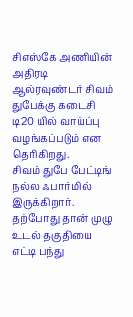சிஎஸ்கே அணியின் அதிரடி ஆல்ரவுண்டர் சிவம் துபேக்கு கடைசி டி20 யில் வாய்ப்பு வழங்கப்படும் என தெரிகிறது.
சிவம் துபே பேட்டிங் நல்ல ஃபார்மில் இருக்கிறார். தற்போது தான் முழு உடல் தகுதியை எட்டி பந்து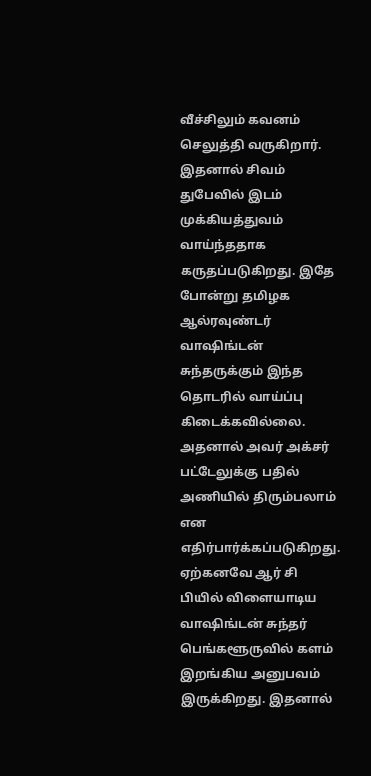வீச்சிலும் கவனம் செலுத்தி வருகிறார். இதனால் சிவம் துபேவில் இடம் முக்கியத்துவம் வாய்ந்ததாக கருதப்படுகிறது. இதே போன்று தமிழக ஆல்ரவுண்டர் வாஷிங்டன் சுந்தருக்கும் இந்த தொடரில் வாய்ப்பு கிடைக்கவில்லை. அதனால் அவர் அக்சர் பட்டேலுக்கு பதில் அணியில் திரும்பலாம் என எதிர்பார்க்கப்படுகிறது.
ஏற்கனவே ஆர் சி பியில் விளையாடிய வாஷிங்டன் சுந்தர் பெங்களூருவில் களம் இறங்கிய அனுபவம் இருக்கிறது. இதனால்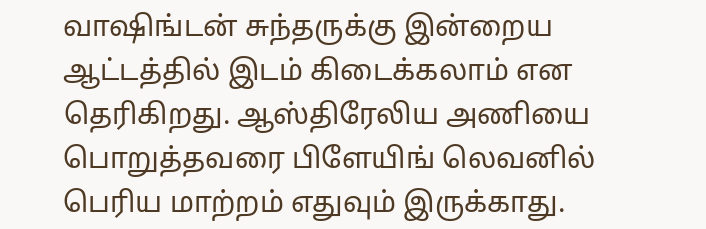வாஷிங்டன் சுந்தருக்கு இன்றைய ஆட்டத்தில் இடம் கிடைக்கலாம் என தெரிகிறது. ஆஸ்திரேலிய அணியை பொறுத்தவரை பிளேயிங் லெவனில் பெரிய மாற்றம் எதுவும் இருக்காது.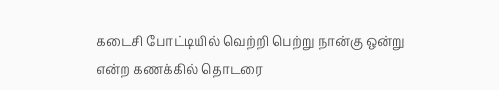கடைசி போட்டியில் வெற்றி பெற்று நான்கு ஒன்று என்ற கணக்கில் தொடரை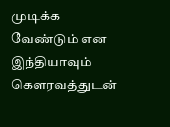முடிக்க வேண்டும் என இந்தியாவும் கௌரவத்துடன்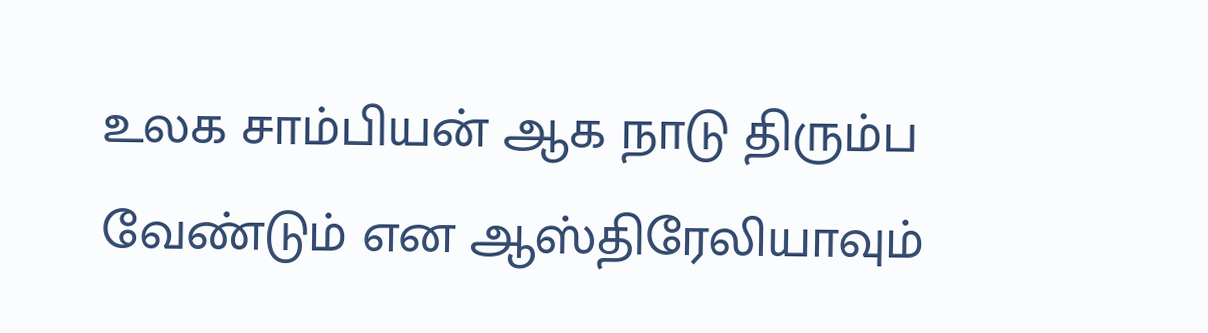உலக சாம்பியன் ஆக நாடு திரும்ப வேண்டும் என ஆஸ்திரேலியாவும்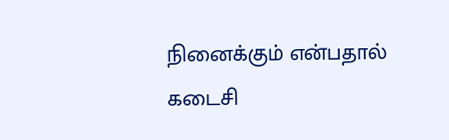நினைக்கும் என்பதால் கடைசி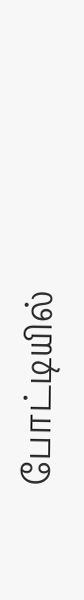போட்டியில்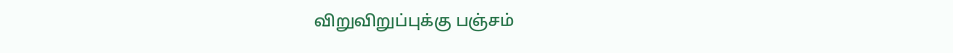விறுவிறுப்புக்கு பஞ்சம்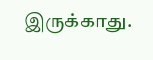இருக்காது.